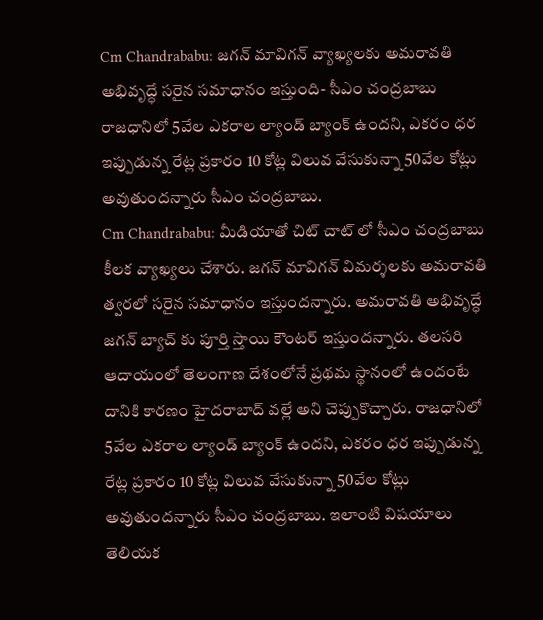Cm Chandrababu: జగన్ మావిగన్ వ్యాఖ్యలకు అమరావతి అభివృద్ధే సరైన సమాధానం ఇస్తుంది- సీఎం చంద్రబాబు
రాజధానిలో 5వేల ఎకరాల ల్యాండ్ బ్యాంక్ ఉందని, ఎకరం ధర ఇప్పుడున్న రేట్ల ప్రకారం 10 కోట్ల విలువ వేసుకున్నా 50వేల కోట్లు అవుతుందన్నారు సీఎం చంద్రబాబు.
Cm Chandrababu: మీడియాతో చిట్ చాట్ లో సీఎం చంద్రబాబు కీలక వ్యాఖ్యలు చేశారు. జగన్ మావిగన్ విమర్శలకు అమరావతి త్వరలో సరైన సమాధానం ఇస్తుందన్నారు. అమరావతి అభివృద్ధే జగన్ బ్యాచ్ కు పూర్తి స్తాయి కౌంటర్ ఇస్తుందన్నారు. తలసరి ఆదాయంలో తెలంగాణ దేశంలోనే ప్రథమ స్థానంలో ఉందంటే దానికి కారణం హైదరాబాద్ వల్లే అని చెప్పుకొచ్చారు. రాజధానిలో 5వేల ఎకరాల ల్యాండ్ బ్యాంక్ ఉందని, ఎకరం ధర ఇప్పుడున్న రేట్ల ప్రకారం 10 కోట్ల విలువ వేసుకున్నా 50వేల కోట్లు అవుతుందన్నారు సీఎం చంద్రబాబు. ఇలాంటి విషయాలు తెలియక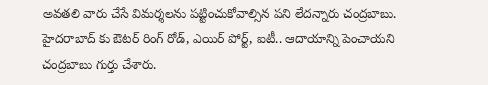అవతలి వారు చేసే విమర్శలను పట్టించుకోవాల్సిన పని లేదన్నారు చంద్రబాబు.
హైదరాబాద్ కు ఔటర్ రింగ్ రోడ్, ఎయిర్ పోర్ట్, ఐటీ.. ఆదాయాన్ని పెంచాయని చంద్రబాబు గుర్తు చేశారు.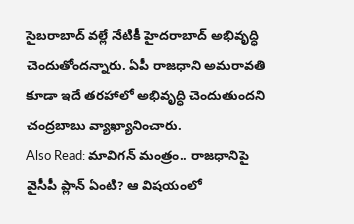సైబరాబాద్ వల్లే నేటికీ హైదరాబాద్ అభివృద్ధి చెందుతోందన్నారు. ఏపీ రాజధాని అమరావతి కూడా ఇదే తరహాలో అభివృద్ధి చెందుతుందని చంద్రబాబు వ్యాఖ్యానించారు.
Also Read: మావిగన్ మంత్రం.. రాజధానిపై వైసీపీ ప్లాన్ ఏంటి? ఆ విషయంలో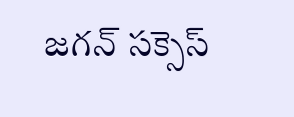జగన్ సక్సెస్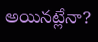అయినట్లేనా?